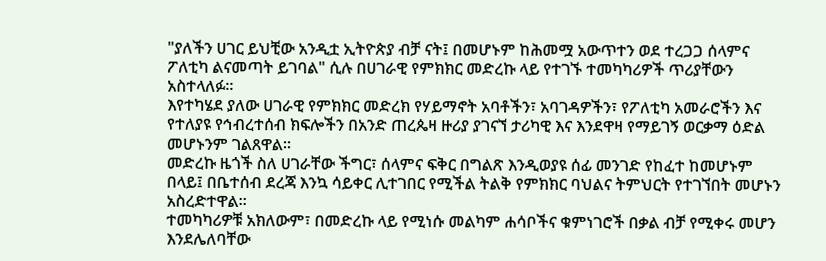"ያለችን ሀገር ይህቺው አንዲቷ ኢትዮጵያ ብቻ ናት፤ በመሆኑም ከሕመሟ አውጥተን ወደ ተረጋጋ ሰላምና ፖለቲካ ልናመጣት ይገባል" ሲሉ በሀገራዊ የምክክር መድረኩ ላይ የተገኙ ተመካካሪዎች ጥሪያቸውን አስተላለፉ።
እየተካሄደ ያለው ሀገራዊ የምክክር መድረክ የሃይማኖት አባቶችን፣ አባገዳዎችን፣ የፖለቲካ አመራሮችን እና የተለያዩ የኅብረተሰብ ክፍሎችን በአንድ ጠረጴዛ ዙሪያ ያገናኘ ታሪካዊ እና እንደዋዛ የማይገኝ ወርቃማ ዕድል መሆኑንም ገልጸዋል።
መድረኩ ዜጎች ስለ ሀገራቸው ችግር፣ ሰላምና ፍቅር በግልጽ እንዲወያዩ ሰፊ መንገድ የከፈተ ከመሆኑም በላይ፤ በቤተሰብ ደረጃ እንኳ ሳይቀር ሊተገበር የሚችል ትልቅ የምክክር ባህልና ትምህርት የተገኘበት መሆኑን አስረድተዋል።
ተመካካሪዎቹ አክለውም፣ በመድረኩ ላይ የሚነሱ መልካም ሐሳቦችና ቁምነገሮች በቃል ብቻ የሚቀሩ መሆን እንደሌለባቸው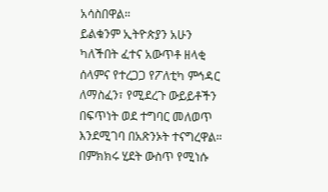አሳስበዋል።
ይልቁንም ኢትዮጵያን አሁን ካለችበት ፈተና አውጥቶ ዘላቂ ሰላምና የተረጋጋ የፖለቲካ ምኅዳር ለማስፈን፣ የሚደረጉ ውይይቶችን በፍጥነት ወደ ተግባር መለወጥ እንደሚገባ በአጽንኦት ተናግረዋል።
በምክክሩ ሂደት ውስጥ የሚነሱ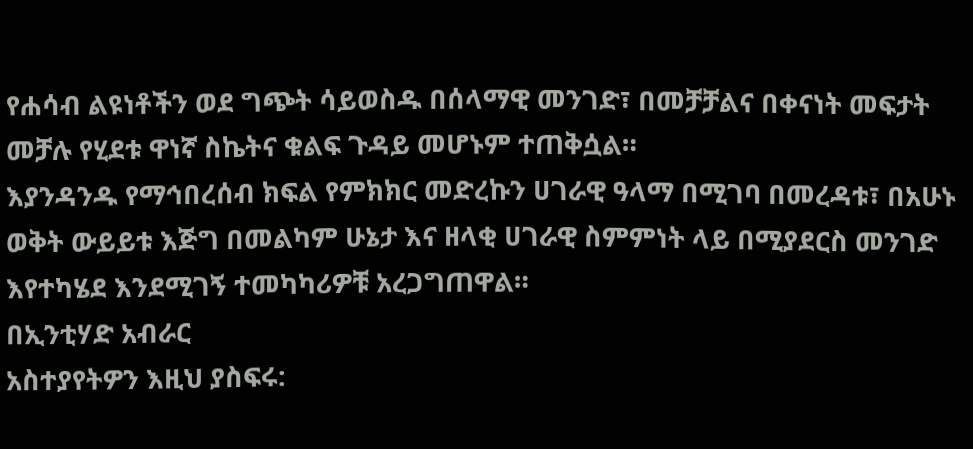የሐሳብ ልዩነቶችን ወደ ግጭት ሳይወስዱ በሰላማዊ መንገድ፣ በመቻቻልና በቀናነት መፍታት መቻሉ የሂደቱ ዋነኛ ስኬትና ቁልፍ ጉዳይ መሆኑም ተጠቅሷል።
እያንዳንዱ የማኅበረሰብ ክፍል የምክክር መድረኩን ሀገራዊ ዓላማ በሚገባ በመረዳቱ፣ በአሁኑ ወቅት ውይይቱ እጅግ በመልካም ሁኔታ እና ዘላቂ ሀገራዊ ስምምነት ላይ በሚያደርስ መንገድ እየተካሄደ እንደሚገኝ ተመካካሪዎቹ አረጋግጠዋል።
በኢንቲሃድ አብራር
አስተያየትዎን እዚህ ያስፍሩ: